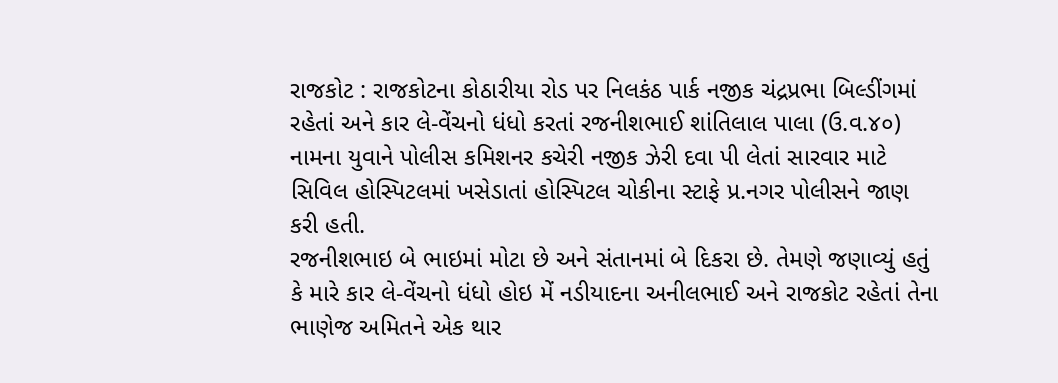રાજકોટ : રાજકોટના કોઠારીયા રોડ પર નિલકંઠ પાર્ક નજીક ચંદ્રપ્રભા બિલ્ડીંગમાં રહેતાં અને કાર લે-વેંચનો ધંધો કરતાં રજનીશભાઈ શાંતિલાલ પાલા (ઉ.વ.૪૦) નામના યુવાને પોલીસ કમિશનર કચેરી નજીક ઝેરી દવા પી લેતાં સારવાર માટે સિવિલ હોસ્પિટલમાં ખસેડાતાં હોસ્પિટલ ચોકીના સ્ટાફે પ્ર.નગર પોલીસને જાણ કરી હતી.
રજનીશભાઇ બે ભાઇમાં મોટા છે અને સંતાનમાં બે દિકરા છે. તેમણે જણાવ્યું હતું કે મારે કાર લે-વેંચનો ધંધો હોઇ મેં નડીયાદના અનીલભાઈ અને રાજકોટ રહેતાં તેના ભાણેજ અમિતને એક થાર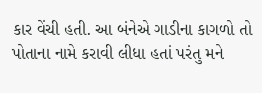કાર વેંચી હતી. આ બંનેએ ગાડીના કાગળો તો પોતાના નામે કરાવી લીધા હતાં પરંતુ મને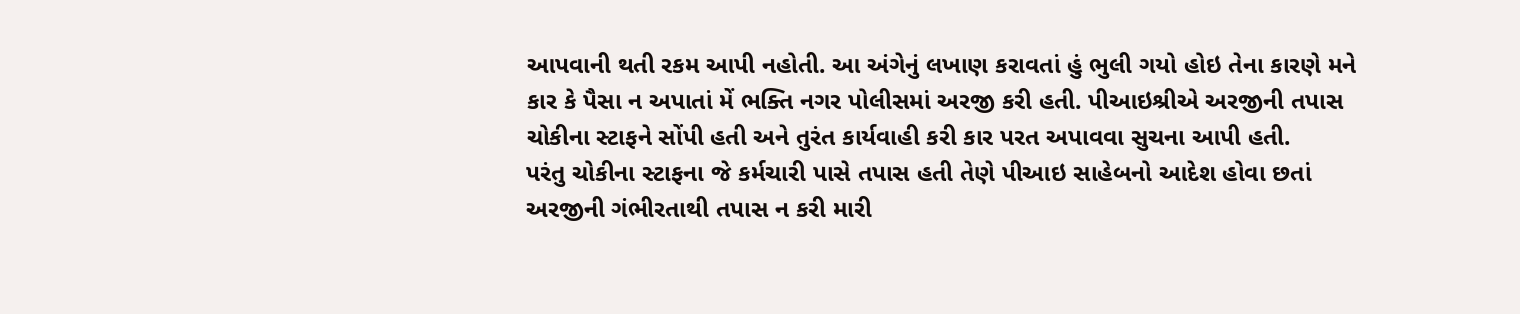આપવાની થતી રકમ આપી નહોતી. આ અંગેનું લખાણ કરાવતાં હું ભુલી ગયો હોઇ તેના કારણે મને કાર કે પૈસા ન અપાતાં મેં ભક્તિ નગર પોલીસમાં અરજી કરી હતી. પીઆઇશ્રીએ અરજીની તપાસ ચોકીના સ્ટાફને સોંપી હતી અને તુરંત કાર્યવાહી કરી કાર પરત અપાવવા સુચના આપી હતી.
પરંતુ ચોકીના સ્ટાફના જે કર્મચારી પાસે તપાસ હતી તેણે પીઆઇ સાહેબનો આદેશ હોવા છતાં અરજીની ગંભીરતાથી તપાસ ન કરી મારી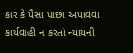કાર કે પૈસા પાછા અપાવવા કાર્યવાહી ન કરતાં ન્યાયની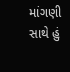માંગણી સાથે હું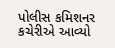પોલીસ કમિશનર કચેરીએ આવ્યો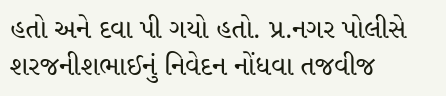હતો અને દવા પી ગયો હતો. પ્ર.નગર પોલીસે શરજનીશભાઈનું નિવેદન નોંધવા તજવીજ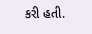કરી હતી.